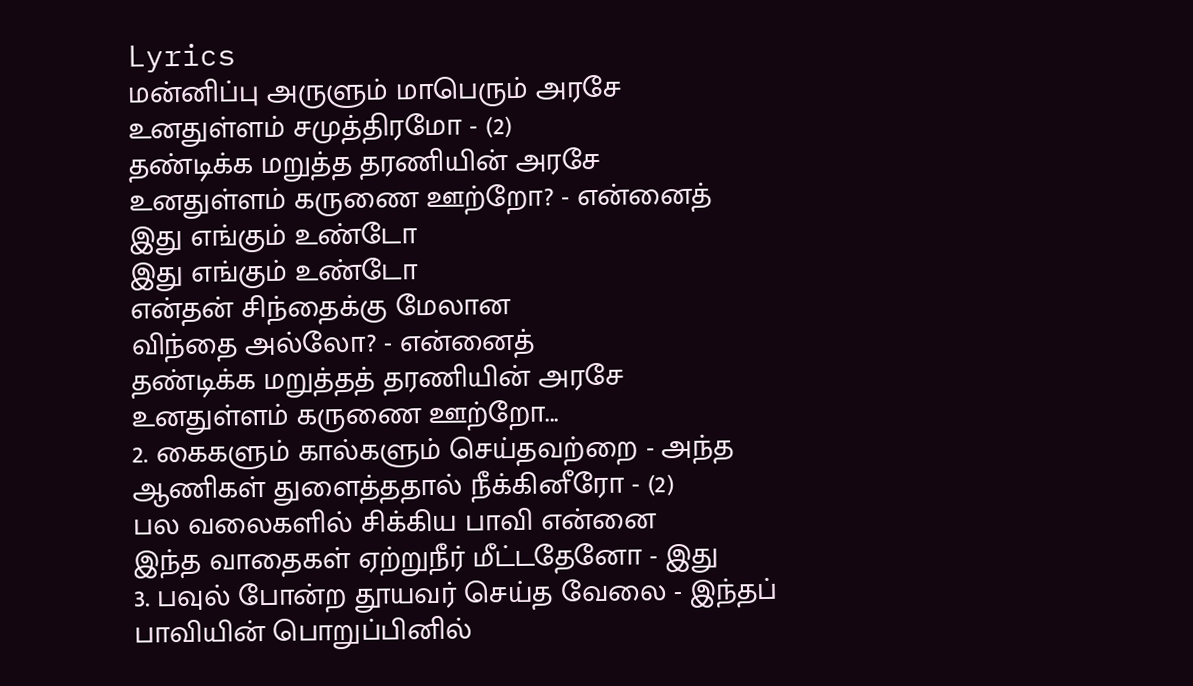Lyrics
மன்னிப்பு அருளும் மாபெரும் அரசே
உனதுள்ளம் சமுத்திரமோ - (2)
தண்டிக்க மறுத்த தரணியின் அரசே
உனதுள்ளம் கருணை ஊற்றோ? - என்னைத்
இது எங்கும் உண்டோ
இது எங்கும் உண்டோ
என்தன் சிந்தைக்கு மேலான
விந்தை அல்லோ? - என்னைத்
தண்டிக்க மறுத்தத் தரணியின் அரசே
உனதுள்ளம் கருணை ஊற்றோ...
2. கைகளும் கால்களும் செய்தவற்றை - அந்த
ஆணிகள் துளைத்ததால் நீக்கினீரோ - (2)
பல வலைகளில் சிக்கிய பாவி என்னை
இந்த வாதைகள் ஏற்றுநீர் மீட்டதேனோ - இது
3. பவுல் போன்ற தூயவர் செய்த வேலை - இந்தப்
பாவியின் பொறுப்பினில்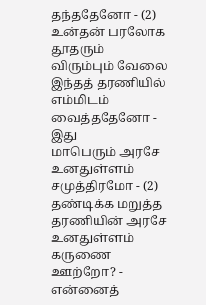தந்ததேனோ - (2)
உன்தன் பரலோக தூதரும் விரும்பும் வேலை
இந்தத் தரணியில் எம்மிடம் வைத்ததேனோ - இது
மாபெரும் அரசே
உனதுள்ளம் சமுத்திரமோ - (2)
தண்டிக்க மறுத்த தரணியின் அரசே
உனதுள்ளம் கருணை ஊற்றோ? - என்னைத்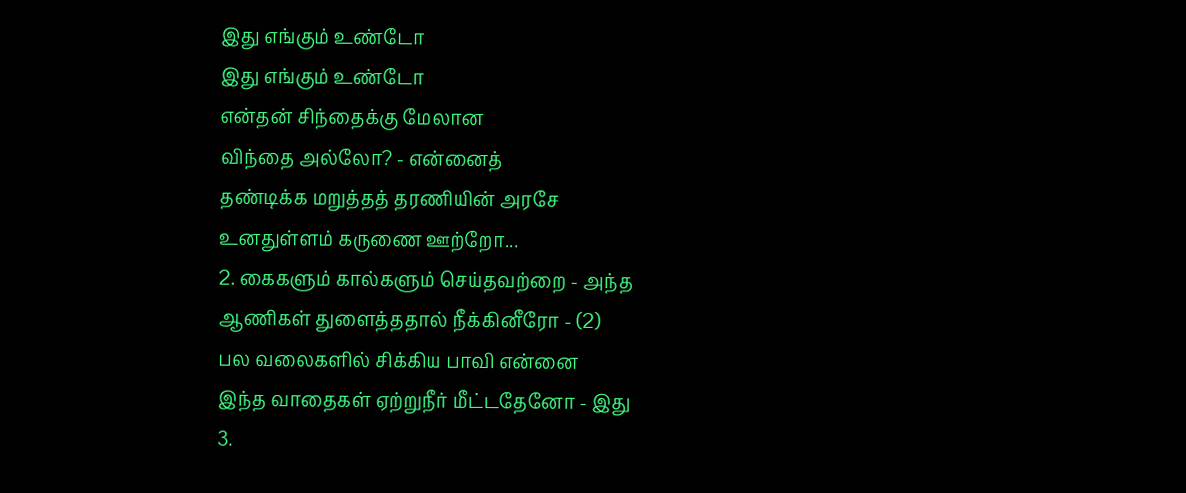இது எங்கும் உண்டோ
இது எங்கும் உண்டோ
என்தன் சிந்தைக்கு மேலான
விந்தை அல்லோ? - என்னைத்
தண்டிக்க மறுத்தத் தரணியின் அரசே
உனதுள்ளம் கருணை ஊற்றோ...
2. கைகளும் கால்களும் செய்தவற்றை - அந்த
ஆணிகள் துளைத்ததால் நீக்கினீரோ - (2)
பல வலைகளில் சிக்கிய பாவி என்னை
இந்த வாதைகள் ஏற்றுநீர் மீட்டதேனோ - இது
3.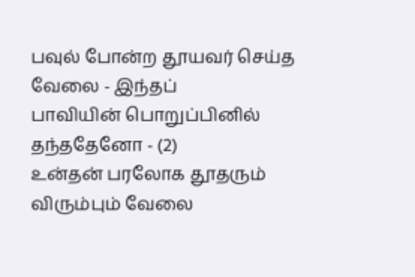பவுல் போன்ற தூயவர் செய்த வேலை - இந்தப்
பாவியின் பொறுப்பினில் தந்ததேனோ - (2)
உன்தன் பரலோக தூதரும் விரும்பும் வேலை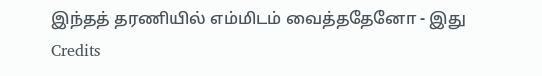இந்தத் தரணியில் எம்மிடம் வைத்ததேனோ - இது
Credits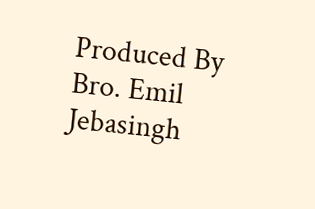Produced By Bro. Emil Jebasingh